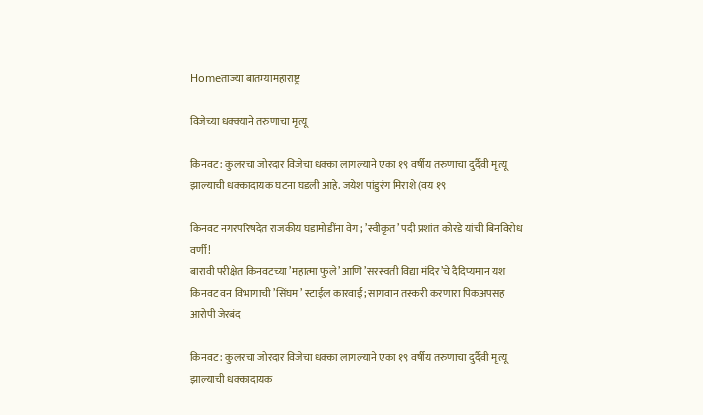Homeताज्या बातम्यामहाराष्ट्र

विजेच्या धक्क्याने तरुणाचा मृत्यू

किनवट : कुलरचा जोरदार विजेचा धक्का लागल्याने एका १९ वर्षीय तरुणाचा दुर्दैवी मृत्यू झाल्याची धक्कादायक घटना घडली आहे. जयेश पांडुरंग मिराशे (वय १९

किनवट नगरपरिषदेत राजकीय घडामोडींना वेग; ’स्वीकृत’ पदी प्रशांत कोरडे यांची बिनविरोध वर्णी!
बारावी परीक्षेत किनवटच्या ’महात्मा फुले’ आणि ’सरस्वती विद्या मंदिर’चे दैदिप्यमान यश
किनवट वन विभागाची ’सिंघम’ स्टाईल कारवाई; सागवान तस्करी करणारा पिकअपसह आरोपी जेरबंद

किनवट : कुलरचा जोरदार विजेचा धक्का लागल्याने एका १९ वर्षीय तरुणाचा दुर्दैवी मृत्यू झाल्याची धक्कादायक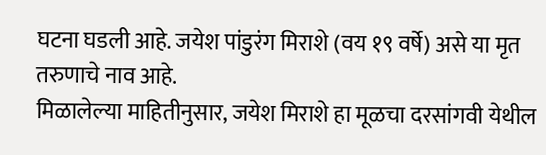घटना घडली आहे. जयेश पांडुरंग मिराशे (वय १९ वर्षे) असे या मृत तरुणाचे नाव आहे.
मिळालेल्या माहितीनुसार, जयेश मिराशे हा मूळचा दरसांगवी येथील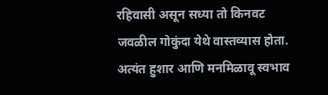रहिवासी असून सध्या तो किनवट जवळील गोकुंदा येथे वास्तव्यास होता. अत्यंत हुशार आणि मनमिळावू स्वभाव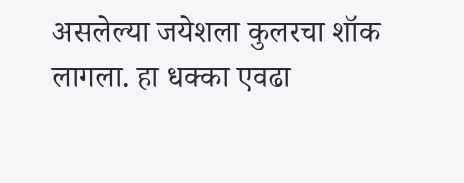असलेल्या जयेशला कुलरचा शॉक लागला. हा धक्का एवढा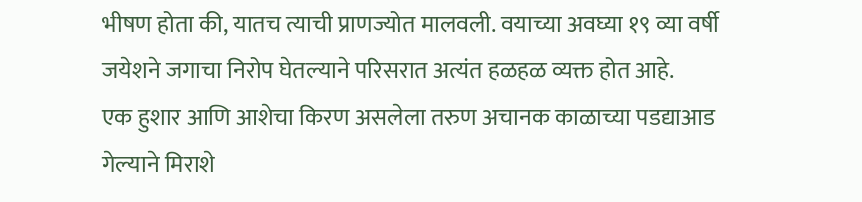भीषण होता की, यातच त्याची प्राणज्योत मालवली. वयाच्या अवघ्या १९ व्या वर्षी जयेशने जगाचा निरोप घेतल्याने परिसरात अत्यंत हळहळ व्यक्त होत आहे.
एक हुशार आणि आशेचा किरण असलेला तरुण अचानक काळाच्या पडद्याआड गेल्याने मिराशे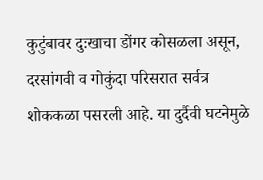कुटुंबावर दुःखाचा डोंगर कोसळला असून, दरसांगवी व गोकुंदा परिसरात सर्वत्र शोककळा पसरली आहे. या दुर्दैवी घटनेमुळे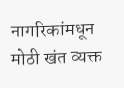नागरिकांमधून मोठी खंत व्यक्त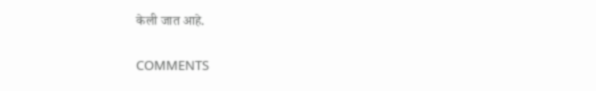केली जात आहे.

COMMENTS